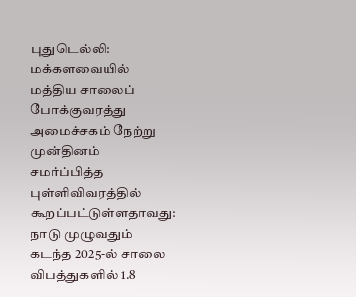புதுடெல்லி: மக்களவையில் மத்திய சாலைப் போக்குவரத்து அமைச்சகம் நேற்று முன்தினம் சமர்ப்பித்த புள்ளிவிவரத்தில் கூறப்பட்டுள்ளதாவது: நாடு முழுவதும் கடந்த 2025-ல் சாலை விபத்துகளில் 1.8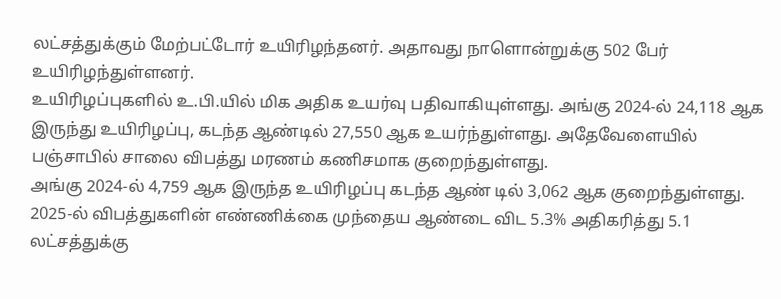லட்சத்துக்கும் மேற்பட்டோர் உயிரிழந்தனர். அதாவது நாளொன்றுக்கு 502 பேர் உயிரிழந்துள்ளனர்.
உயிரிழப்புகளில் உ.பி.யில் மிக அதிக உயர்வு பதிவாகியுள்ளது. அங்கு 2024-ல் 24,118 ஆக இருந்து உயிரிழப்பு, கடந்த ஆண்டில் 27,550 ஆக உயர்ந்துள்ளது. அதேவேளையில் பஞ்சாபில் சாலை விபத்து மரணம் கணிசமாக குறைந்துள்ளது.
அங்கு 2024-ல் 4,759 ஆக இருந்த உயிரிழப்பு கடந்த ஆண் டில் 3,062 ஆக குறைந்துள்ளது. 2025-ல் விபத்துகளின் எண்ணிக்கை முந்தைய ஆண்டை விட 5.3% அதிகரித்து 5.1 லட்சத்துக்கு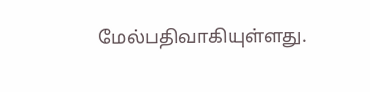மேல்பதிவாகியுள்ளது.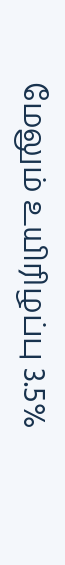மேலும் உயிரிழப்பு 3.5%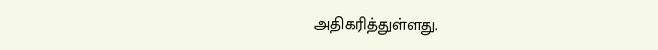அதிகரித்துள்ளது.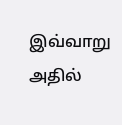இவ்வாறு அதில்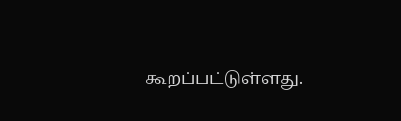கூறப்பட்டுள்ளது.